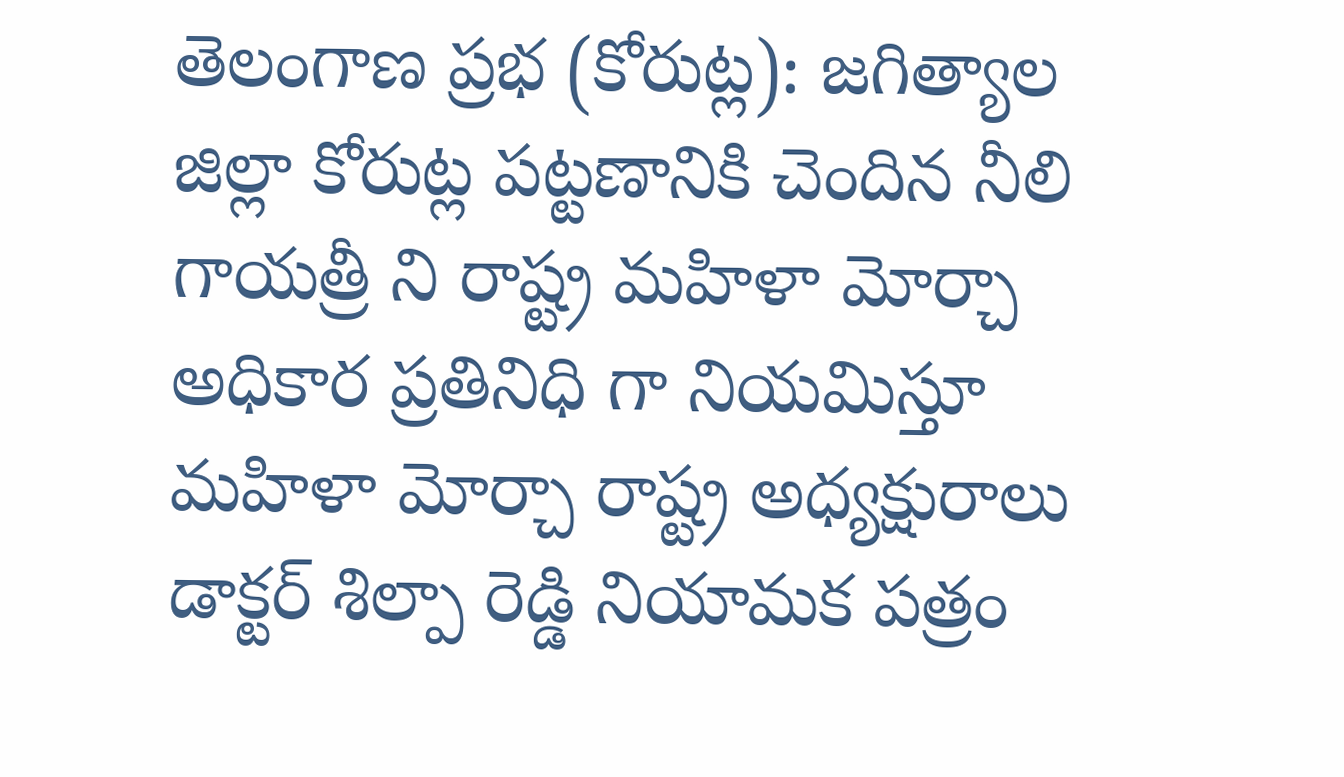తెలంగాణ ప్రభ (కోరుట్ల): జగిత్యాల జిల్లా కోరుట్ల పట్టణానికి చెందిన నీలి గాయత్రీ ని రాష్ట్ర మహిళా మోర్చా అధికార ప్రతినిధి గా నియమిస్తూ మహిళా మోర్చా రాష్ట్ర అధ్యక్షురాలు డాక్టర్ శిల్పా రెడ్డి నియామక పత్రం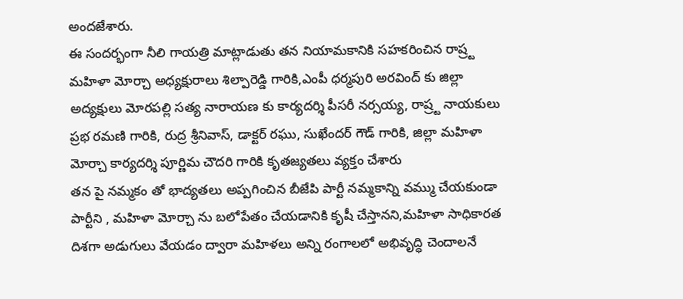అందజేశారు.
ఈ సందర్భంగా నీలి గాయత్రి మాట్లాడుతు తన నియామకానికి సహకరించిన రాష్ర్ట మహిళా మోర్చా అధ్యక్షురాలు శిల్పారెడ్డి గారికి,ఎంపీ ధర్మపురి అరవింద్ కు జిల్లా అద్యక్షులు మోరపల్లి సత్య నారాయణ కు కార్యదర్శి పీసరీ నర్సయ్య, రాష్ర్ట నాయకులు ప్రభ రమణి గారికి, రుద్ర శ్రీనివాస్, డాక్టర్ రఘు, సుఖేందర్ గౌడ్ గారికి, జిల్లా మహిళా మోర్చా కార్యదర్శి పూర్ణిమ చౌదరి గారికి కృతజ్యతలు వ్యక్తం చేశారు
తన పై నమ్మకం తో భాద్యతలు అప్పగించిన బీజేపి పార్టీ నమ్మకాన్ని వమ్ము చేయకుండా పార్టీని , మహిళా మోర్చా ను బలోపేతం చేయడానికి కృషీ చేస్తానని,మహిళా సాధికారత దిశగా అడుగులు వేయడం ద్వారా మహిళలు అన్ని రంగాలలో అభివృద్ధి చెందాలనే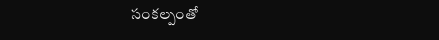సంకల్పంతో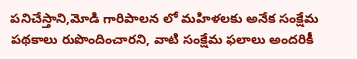పనిచేస్తాని,మోడి గారిపాలన లో మహిళలకు అనేక సంక్షేమ పథకాలు రుపొందించారని, వాటి సంక్షేమ ఫలాలు అందరికీ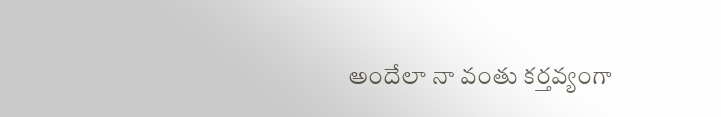అందేలా నా వంతు కర్తవ్యంగా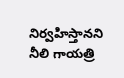నిర్వహిస్తానని నీలి గాయత్రి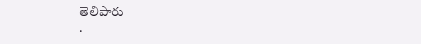తెలిపారు
.